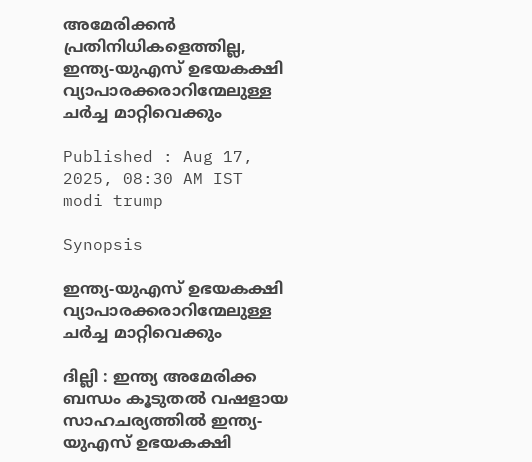അമേരിക്കൻ പ്രതിനിധികളെത്തില്ല, ഇന്ത്യ-യുഎസ് ഉഭയകക്ഷി വ്യാപാരക്കരാറിന്മേലുള്ള ചര്‍ച്ച മാറ്റിവെക്കും

Published : Aug 17, 2025, 08:30 AM IST
modi trump

Synopsis

ഇന്ത്യ-യുഎസ് ഉഭയകക്ഷി വ്യാപാരക്കരാറിന്മേലുള്ള ചര്‍ച്ച മാറ്റിവെക്കും

ദില്ലി : ഇന്ത്യ അമേരിക്ക ബന്ധം കൂടുതൽ വഷളായ സാഹചര്യത്തിൽ ഇന്ത്യ-യുഎസ് ഉഭയകക്ഷി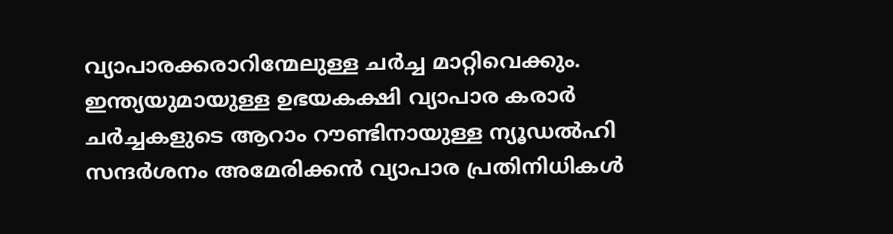വ്യാപാരക്കരാറിന്മേലുള്ള ചര്‍ച്ച മാറ്റിവെക്കും. ഇന്ത്യയുമായുള്ള ഉഭയകക്ഷി വ്യാപാര കരാർ ചർച്ചകളുടെ ആറാം റൗണ്ടിനായുള്ള ന്യൂഡൽഹി സന്ദർശനം അമേരിക്കൻ വ്യാപാര പ്രതിനിധികൾ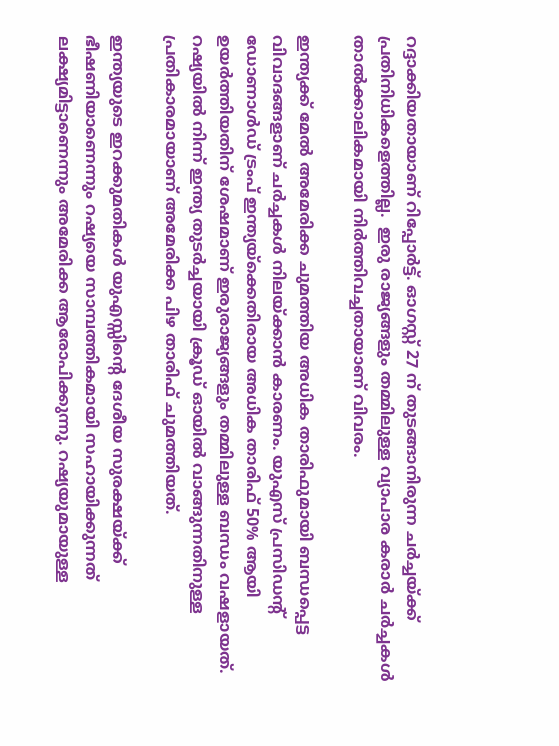റദ്ദാക്കിയതായാണ് റിപ്പോർട്ട്. ഓഗസ്റ്റ് 27 ന് തുടങ്ങാനിരുന്ന ചർച്ചയ്ക്ക് പ്രതിനിധികളെത്തില്ല.  ഇരു രാജ്യങ്ങളും തമ്മിലുള്ള വ്യാപാര കരാർ ചർച്ചകൾ താൽക്കാലികമായി നിർത്തിവച്ചതായാണ് വിവരം.

ഇന്ത്യക്ക് മേൽ അമേരിക്ക ചുമത്തിയ അധിക താരിഫുമായി ബന്ധപ്പെട്ട വിവാദങ്ങളാണ് ചർച്ചകൾ നിലയ്ക്കാൻ കാരണം. യുഎസ് പ്രസിഡന്റ് ഡോണാൾഡ് ട്രംപ് ഇന്ത്യയ്‌ക്കെതിരായ അധിക താരിഫ് 50% ആയി ഉയർത്തിയതിന് ശേഷമാണ് ഇരുരാജ്യങ്ങളും തമ്മിലുള്ള ബന്ധം വഷളായത്. റഷ്യയിൽ നിന്ന് ഇന്ത്യ തുടർച്ചയായി ക്രൂഡ് ഓയിൽ വാങ്ങുന്നതിനുള്ള പ്രതികാരമായാണ് അമേരിക്ക പിഴ താരിഫ് ചുമത്തിയത്.

ഇന്ത്യയുടെ ഇറക്കുമതികൾ യുഎസ്സിന്റെ ദേശീയ സുരക്ഷയ്ക്ക് ഭീഷണിയാണെന്നും റഷ്യയെ സാമ്പത്തികമായി സഹായിക്കുന്നത് ലക്ഷ്യമിട്ടാണെന്നും അമേരിക്ക ആരോപിക്കുന്നു. റഷ്യയുമായുള്ള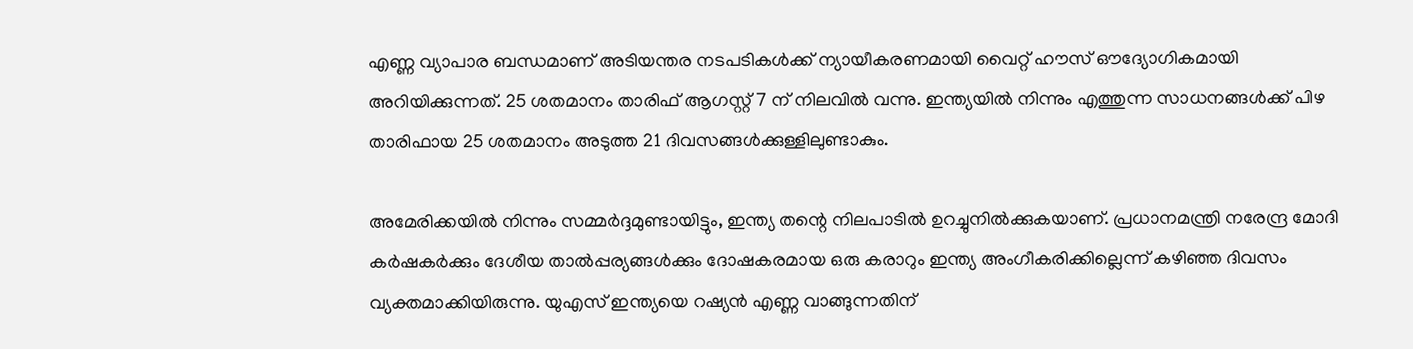എണ്ണ വ്യാപാര ബന്ധമാണ് അടിയന്തര നടപടികൾക്ക് ന്യായീകരണമായി വൈറ്റ് ഹൗസ് ഔദ്യോഗികമായി അറിയിക്കുന്നത്. 25 ശതമാനം താരിഫ് ആഗസ്റ്റ് 7 ന് നിലവിൽ വന്നു. ഇന്ത്യയിൽ നിന്നും എത്തുന്ന സാധനങ്ങൾക്ക് പിഴ താരിഫായ 25 ശതമാനം അടുത്ത 21 ദിവസങ്ങൾക്കുള്ളിലുണ്ടാകും.

അമേരിക്കയിൽ നിന്നും സമ്മർദ്ദമുണ്ടായിട്ടും, ഇന്ത്യ തന്റെ നിലപാടിൽ ഉറച്ചുനിൽക്കുകയാണ്. പ്രധാനമന്ത്രി നരേന്ദ്ര മോദി കർഷകർക്കും ദേശീയ താൽപ്പര്യങ്ങൾക്കും ദോഷകരമായ ഒരു കരാറും ഇന്ത്യ അംഗീകരിക്കില്ലെന്ന് കഴിഞ്ഞ ദിവസം വ്യക്തമാക്കിയിരുന്നു. യുഎസ് ഇന്ത്യയെ റഷ്യൻ എണ്ണ വാങ്ങുന്നതിന്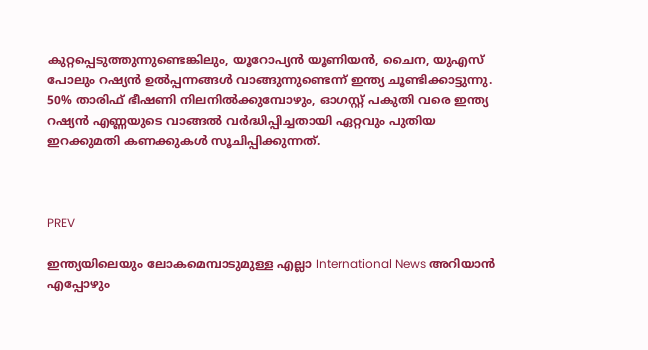കുറ്റപ്പെടുത്തുന്നുണ്ടെങ്കിലും, യൂറോപ്യൻ യൂണിയൻ, ചൈന, യുഎസ് പോലും റഷ്യൻ ഉൽപ്പന്നങ്ങൾ വാങ്ങുന്നുണ്ടെന്ന് ഇന്ത്യ ചൂണ്ടിക്കാട്ടുന്നു. 50% താരിഫ് ഭീഷണി നിലനിൽക്കുമ്പോഴും, ഓഗസ്റ്റ് പകുതി വരെ ഇന്ത്യ റഷ്യൻ എണ്ണയുടെ വാങ്ങൽ വർദ്ധിപ്പിച്ചതായി ഏറ്റവും പുതിയ ഇറക്കുമതി കണക്കുകൾ സൂചിപ്പിക്കുന്നത്.



PREV

ഇന്ത്യയിലെയും ലോകമെമ്പാടുമുള്ള എല്ലാ International News അറിയാൻ എപ്പോഴും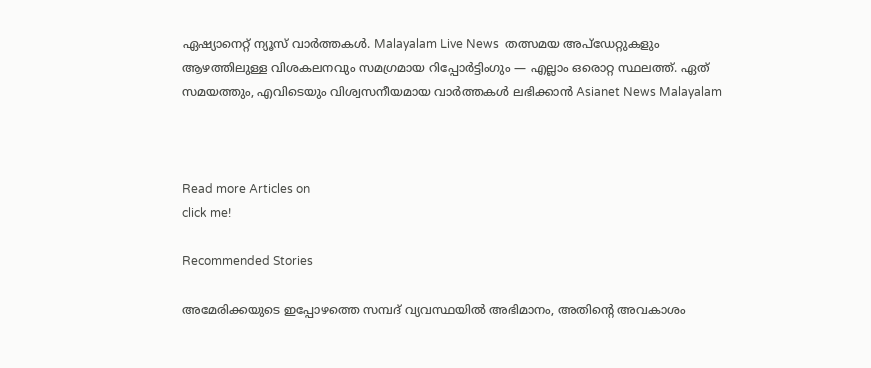ഏഷ്യാനെറ്റ് ന്യൂസ് വാർത്തകൾ. Malayalam Live News  തത്സമയ അപ്‌ഡേറ്റുകളും ആഴത്തിലുള്ള വിശകലനവും സമഗ്രമായ റിപ്പോർട്ടിംഗും — എല്ലാം ഒരൊറ്റ സ്ഥലത്ത്. ഏത് സമയത്തും, എവിടെയും വിശ്വസനീയമായ വാർത്തകൾ ലഭിക്കാൻ Asianet News Malayalam



Read more Articles on
click me!

Recommended Stories

അമേരിക്കയുടെ ഇപ്പോഴത്തെ സമ്പദ് വ്യവസ്ഥയില്‍ അഭിമാനം, അതിന്റെ അവകാശം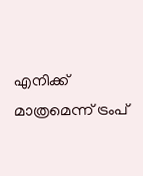എനിക്ക് മാത്രമെന്ന് ട്രംപ്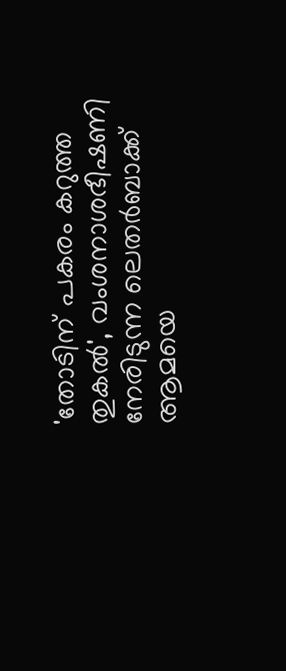'തോടിന് പകരം കറുത്ത തുകൽ', വംശനാശഭീഷണി നേരിടുന്ന ലെതർബാക്ക് ആമയെ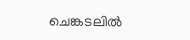ചെങ്കടലിൽ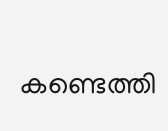കണ്ടെത്തി